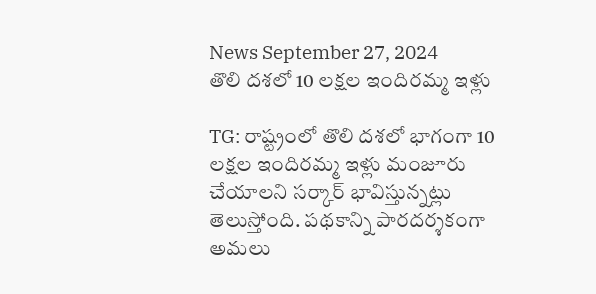News September 27, 2024
తొలి దశలో 10 లక్షల ఇందిరమ్మ ఇళ్లు

TG: రాష్ట్రంలో తొలి దశలో భాగంగా 10 లక్షల ఇందిరమ్మ ఇళ్లు మంజూరు చేయాలని సర్కార్ భావిస్తున్నట్లు తెలుస్తోంది. పథకాన్ని పారదర్శకంగా అమలు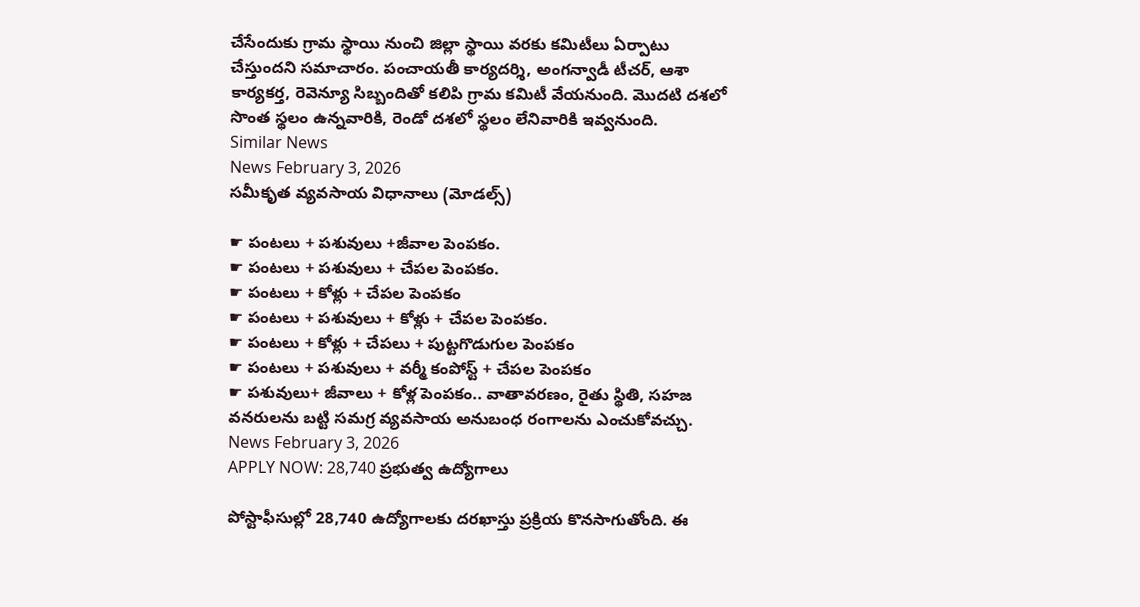చేసేందుకు గ్రామ స్థాయి నుంచి జిల్లా స్థాయి వరకు కమిటీలు ఏర్పాటు చేస్తుందని సమాచారం. పంచాయతీ కార్యదర్శి, అంగన్వాడీ టీచర్, ఆశా కార్యకర్త, రెవెన్యూ సిబ్బందితో కలిపి గ్రామ కమిటీ వేయనుంది. మొదటి దశలో సొంత స్థలం ఉన్నవారికి, రెండో దశలో స్థలం లేనివారికి ఇవ్వనుంది.
Similar News
News February 3, 2026
సమీకృత వ్యవసాయ విధానాలు (మోడల్స్)

☛ పంటలు + పశువులు +జీవాల పెంపకం.
☛ పంటలు + పశువులు + చేపల పెంపకం.
☛ పంటలు + కోళ్లు + చేపల పెంపకం
☛ పంటలు + పశువులు + కోళ్లు + చేపల పెంపకం.
☛ పంటలు + కోళ్లు + చేపలు + పుట్టగొడుగుల పెంపకం
☛ పంటలు + పశువులు + వర్మీ కంపోస్ట్ + చేపల పెంపకం
☛ పశువులు+ జీవాలు + కోళ్ల పెంపకం.. వాతావరణం, రైతు స్థితి, సహజ వనరులను బట్టి సమగ్ర వ్యవసాయ అనుబంధ రంగాలను ఎంచుకోవచ్చు.
News February 3, 2026
APPLY NOW: 28,740 ప్రభుత్వ ఉద్యోగాలు

పోస్టాఫీసుల్లో 28,740 ఉద్యోగాలకు దరఖాస్తు ప్రక్రియ కొనసాగుతోంది. ఈ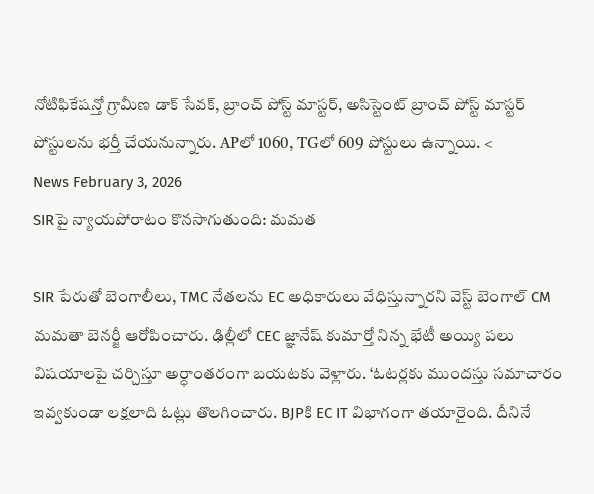నోటిఫికేషన్తో గ్రామీణ డాక్ సేవక్, బ్రాంచ్ పోస్ట్ మాస్టర్, అసిస్టెంట్ బ్రాంచ్ పోస్ట్ మాస్టర్ పోస్టులను భర్తీ చేయనున్నారు. APలో 1060, TGలో 609 పోస్టులు ఉన్నాయి. <
News February 3, 2026
SIRపై న్యాయపోరాటం కొనసాగుతుంది: మమత

SIR పేరుతో బెంగాలీలు, TMC నేతలను EC అధికారులు వేధిస్తున్నారని వెస్ట్ బెంగాల్ CM మమతా బెనర్జీ ఆరోపించారు. ఢిల్లీలో CEC జ్ఞానేష్ కుమార్తో నిన్న భేటీ అయ్యి పలు విషయాలపై చర్చిస్తూ అర్ధాంతరంగా బయటకు వెళ్లారు. ‘ఓటర్లకు ముందస్తు సమాచారం ఇవ్వకుండా లక్షలాది ఓట్లు తొలగించారు. BJPకి EC IT విభాగంగా తయారైంది. దీనినే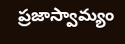ప్రజాస్వామ్యం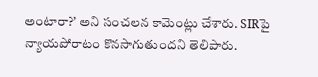అంటారా?’ అని సంచలన కామెంట్లు చేశారు. SIRపై న్యాయపోరాటం కొనసాగుతుందని తెలిపారు.